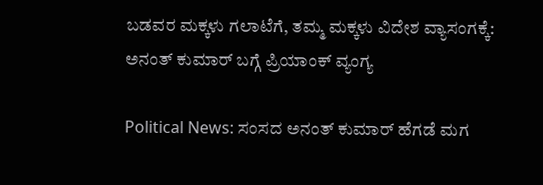ಬಡವರ ಮಕ್ಕಳು ಗಲಾಟೆಗೆ, ತಮ್ಮ ಮಕ್ಕಳು ವಿದೇಶ ವ್ಯಾಸಂಗಕ್ಕೆ: ಅನಂತ್ ಕುಮಾರ್ ಬಗ್ಗೆ ಪ್ರಿಯಾಂಕ್ ವ್ಯಂಗ್ಯ

Political News: ಸಂಸದ ಅನಂತ್ ಕುಮಾರ್ ಹೆಗಡೆ ಮಗ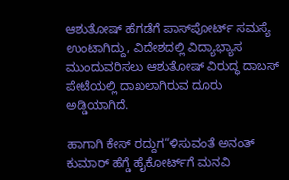ಆಶುತೋಷ್ ಹೆಗಡೆಗೆ ಪಾಸ್‌ಪೋರ್ಟ್ ಸಮಸ್ಯೆ ಉಂಟಾಗಿದ್ದು, ವಿದೇಶದಲ್ಲಿ ವಿದ್ಯಾಭ್ಯಾಸ ಮುಂದುವರಿಸಲು ಆಶುತೋಷ್ ವಿರುದ್ಧ ದಾಬಸ್‌ ಪೇಟೆಯಲ್ಲಿ ದಾಖಲಾಗಿರುವ ದೂರು ಅಡ್ಡಿಯಾಗಿದೆ.

ಹಾಗಾಗಿ ಕೇಸ್ ರದ್ದುಗ“ಳಿಸುವಂತೆ ಅನಂತ್ ಕುಮಾರ್ ಹೆಗ್ಡೆ ಹೈಕೋರ್ಟ್‌ಗೆ ಮನವಿ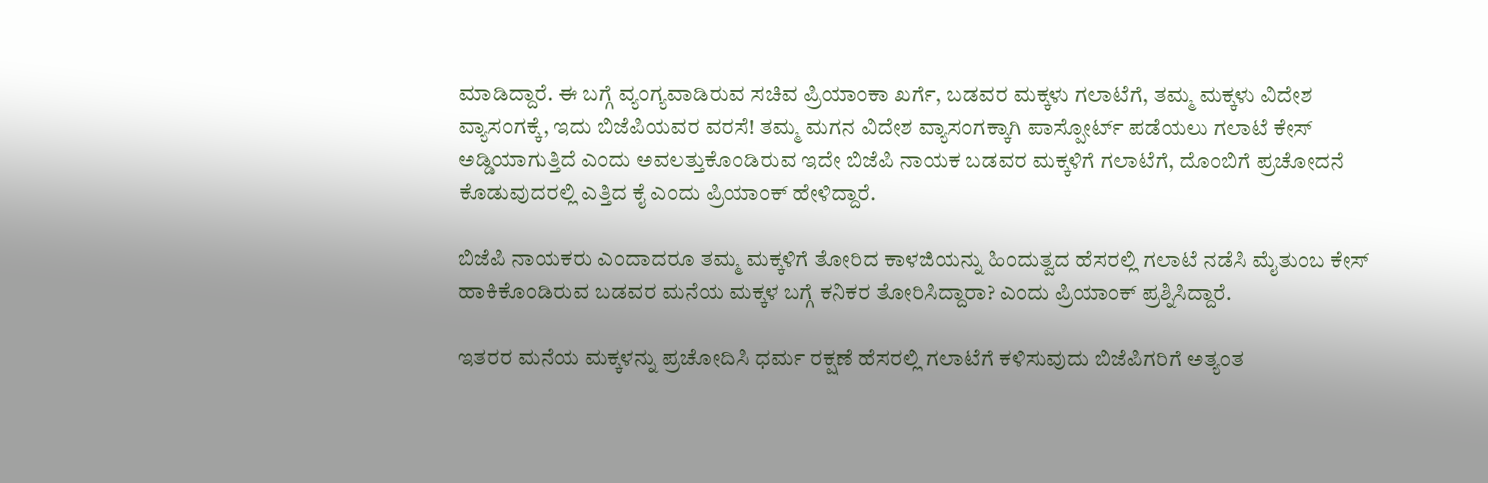ಮಾಡಿದ್ದಾರೆ. ಈ ಬಗ್ಗೆ ವ್ಯಂಗ್ಯವಾಡಿರುವ ಸಚಿವ ಪ್ರಿಯಾಂಕಾ ಖರ್ಗೆ, ಬಡವರ ಮಕ್ಕಳು ಗಲಾಟೆಗೆ, ತಮ್ಮ ಮಕ್ಕಳು ವಿದೇಶ ವ್ಯಾಸಂಗಕ್ಕೆ, ಇದು ಬಿಜೆಪಿಯವರ ವರಸೆ! ತಮ್ಮ ಮಗನ ವಿದೇಶ ವ್ಯಾಸಂಗಕ್ಕಾಗಿ ಪಾಸ್ಪೋರ್ಟ್ ಪಡೆಯಲು ಗಲಾಟೆ ಕೇಸ್ ಅಡ್ಡಿಯಾಗುತ್ತಿದೆ ಎಂದು ಅವಲತ್ತುಕೊಂಡಿರುವ ಇದೇ ಬಿಜೆಪಿ ನಾಯಕ ಬಡವರ ಮಕ್ಕಳಿಗೆ ಗಲಾಟೆಗೆ, ದೊಂಬಿಗೆ ಪ್ರಚೋದನೆ ಕೊಡುವುದರಲ್ಲಿ ಎತ್ತಿದ ಕೈ ಎಂದು ಪ್ರಿಯಾಂಕ್ ಹೇಳಿದ್ದಾರೆ.

ಬಿಜೆಪಿ ನಾಯಕರು ಎಂದಾದರೂ ತಮ್ಮ ಮಕ್ಕಳಿಗೆ ತೋರಿದ ಕಾಳಜಿಯನ್ನು ಹಿಂದುತ್ವದ ಹೆಸರಲ್ಲಿ ಗಲಾಟೆ ನಡೆಸಿ ಮೈತುಂಬ ಕೇಸ್ ಹಾಕಿಕೊಂಡಿರುವ ಬಡವರ ಮನೆಯ ಮಕ್ಕಳ ಬಗ್ಗೆ ಕನಿಕರ ತೋರಿಸಿದ್ದಾರಾ? ಎಂದು ಪ್ರಿಯಾಂಕ್ ಪ್ರಶ್ನಿಸಿದ್ದಾರೆ.

ಇತರರ ಮನೆಯ ಮಕ್ಕಳನ್ನು ಪ್ರಚೋದಿಸಿ ಧರ್ಮ ರಕ್ಷಣೆ ಹೆಸರಲ್ಲಿ ಗಲಾಟೆಗೆ ಕಳಿಸುವುದು ಬಿಜೆಪಿಗರಿಗೆ ಅತ್ಯಂತ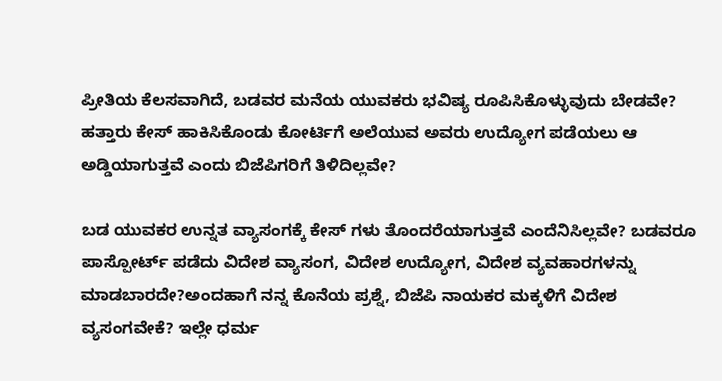ಪ್ರೀತಿಯ ಕೆಲಸವಾಗಿದೆ, ಬಡವರ ಮನೆಯ ಯುವಕರು ಭವಿಷ್ಯ ರೂಪಿಸಿಕೊಳ್ಳುವುದು ಬೇಡವೇ? ಹತ್ತಾರು ಕೇಸ್ ಹಾಕಿಸಿಕೊಂಡು ಕೋರ್ಟಿಗೆ ಅಲೆಯುವ ಅವರು ಉದ್ಯೋಗ ಪಡೆಯಲು ಆ ಅಡ್ಡಿಯಾಗುತ್ತವೆ ಎಂದು ಬಿಜೆಪಿಗರಿಗೆ ತಿಳಿದಿಲ್ಲವೇ?

ಬಡ ಯುವಕರ ಉನ್ನತ ವ್ಯಾಸಂಗಕ್ಕೆ ಕೇಸ್ ಗಳು ತೊಂದರೆಯಾಗುತ್ತವೆ ಎಂದೆನಿಸಿಲ್ಲವೇ? ಬಡವರೂ ಪಾಸ್ಪೋರ್ಟ್ ಪಡೆದು ವಿದೇಶ ವ್ಯಾಸಂಗ, ವಿದೇಶ ಉದ್ಯೋಗ, ವಿದೇಶ ವ್ಯವಹಾರಗಳನ್ನು ಮಾಡಬಾರದೇ?ಅಂದಹಾಗೆ ನನ್ನ ಕೊನೆಯ ಪ್ರಶ್ನೆ, ಬಿಜೆಪಿ ನಾಯಕರ ಮಕ್ಕಳಿಗೆ ವಿದೇಶ ವ್ಯಸಂಗವೇಕೆ? ಇಲ್ಲೇ ಧರ್ಮ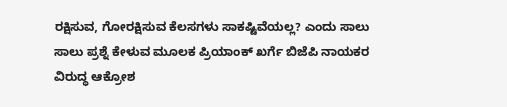ರಕ್ಷಿಸುವ, ಗೋರಕ್ಷಿಸುವ ಕೆಲಸಗಳು ಸಾಕಷ್ಟಿವೆಯಲ್ಲ? ಎಂದು ಸಾಲು ಸಾಲು ಪ್ರಶ್ನೆ ಕೇಳುವ ಮೂಲಕ ಪ್ರಿಯಾಂಕ್ ಖರ್ಗೆ ಬಿಜೆಪಿ ನಾಯಕರ ವಿರುದ್ಧ ಆಕ್ರೋಶ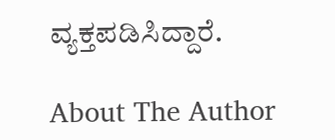ವ್ಯಕ್ತಪಡಿಸಿದ್ದಾರೆ.

About The Author